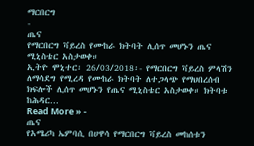ማርበርግ
-
ጤና
የማርበርግ ቫይረስ የሙከራ ክትባት ሊሰጥ መሆኑን ጤና ሚኒስቴር አስታወቀ።
ኢትዮ ሞኒተር፡ 26/03/2018፡- የማርበርግ ቫይረስ ምላሽን ለማሳደግ የሚረዳ የሙከራ ክትባት ለተጋላጭ የማህበረሰብ ክፍሎች ሊሰጥ መሆኑን የጤና ሚኒስቴር አስታወቀ። ክትባቱ ከሕዳር…
Read More » -
ጤና
የአሜሪካ ኤምባሲ በሀዋሳ የማርበርግ ቫይረስ መከሰቱን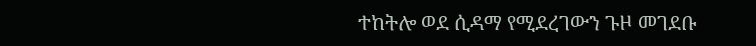ተከትሎ ወደ ሲዳማ የሚደረገውን ጉዞ መገደቡ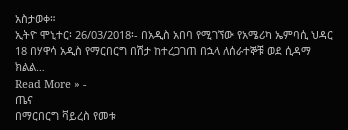አስታወቀ።
ኢትዮ ሞኒተር፡ 26/03/2018፡- በአዲስ አበባ የሚገኘው የአሜሪካ ኤምባሲ ህዳር 18 በሃዋሳ አዲስ የማርበርግ በሽታ ከተረጋገጠ በኋላ ለሰራተኞቹ ወደ ሲዳማ ክልል…
Read More » -
ጤና
በማርበርግ ቫይረስ የመቱ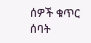ሰዎች ቁጥር ሰባት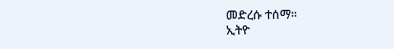መድረሱ ተሰማ፡፡
ኢትዮ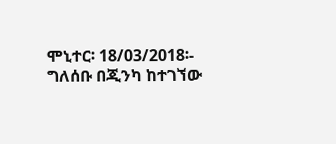ሞኒተር፡ 18/03/2018፡- ግለሰቡ በጂንካ ከተገኘው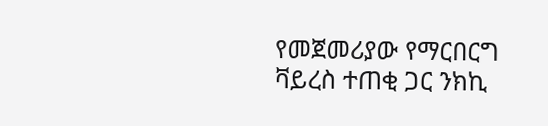የመጀመሪያው የማርበርግ ቫይረስ ተጠቂ ጋር ንክኪ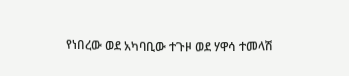የነበረው ወደ አካባቢው ተጉዞ ወደ ሃዋሳ ተመላሽ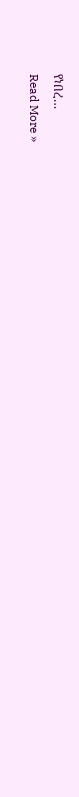የነበረ…
Read More »